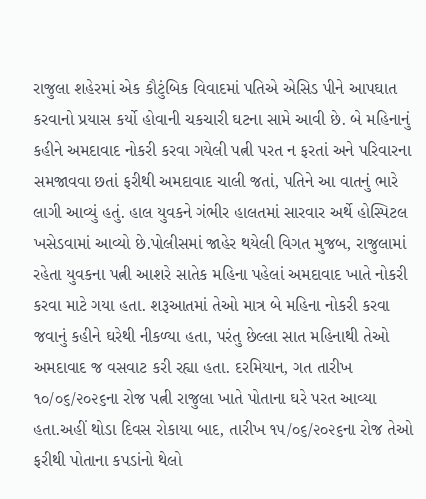રાજુલા શહેરમાં એક કૌટુંબિક વિવાદમાં પતિએ એસિડ પીને આપઘાત કરવાનો પ્રયાસ કર્યો હોવાની ચકચારી ઘટના સામે આવી છે. બે મહિનાનું કહીને અમદાવાદ નોકરી કરવા ગયેલી પત્ની પરત ન ફરતાં અને પરિવારના સમજાવવા છતાં ફરીથી અમદાવાદ ચાલી જતાં, પતિને આ વાતનું ભારે લાગી આવ્યું હતું. હાલ યુવકને ગંભીર હાલતમાં સારવાર અર્થે હોસ્પિટલ ખસેડવામાં આવ્યો છે.પોલીસમાં જાહેર થયેલી વિગત મુજબ, રાજુલામાં રહેતા યુવકના પત્ની આશરે સાતેક મહિના પહેલાં અમદાવાદ ખાતે નોકરી કરવા માટે ગયા હતા. શરૂઆતમાં તેઓ માત્ર બે મહિના નોકરી કરવા જવાનું કહીને ઘરેથી નીકળ્યા હતા, પરંતુ છેલ્લા સાત મહિનાથી તેઓ અમદાવાદ જ વસવાટ કરી રહ્યા હતા. દરમિયાન, ગત તારીખ ૧૦/૦૬/૨૦૨૬ના રોજ પત્ની રાજુલા ખાતે પોતાના ઘરે પરત આવ્યા હતા.અહીં થોડા દિવસ રોકાયા બાદ, તારીખ ૧૫/૦૬/૨૦૨૬ના રોજ તેઓ ફરીથી પોતાના કપડાંનો થેલો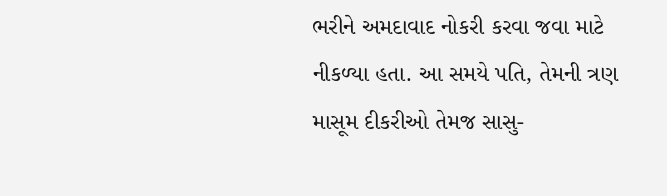ભરીને અમદાવાદ નોકરી કરવા જવા માટે નીકળ્યા હતા. આ સમયે પતિ, તેમની ત્રણ માસૂમ દીકરીઓ તેમજ સાસુ-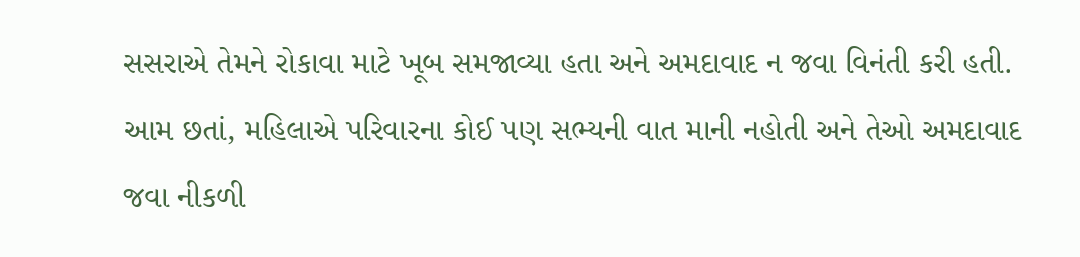સસરાએ તેમને રોકાવા માટે ખૂબ સમજાવ્યા હતા અને અમદાવાદ ન જવા વિનંતી કરી હતી. આમ છતાં, મહિલાએ પરિવારના કોઈ પણ સભ્યની વાત માની નહોતી અને તેઓ અમદાવાદ જવા નીકળી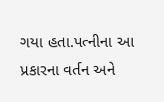ગયા હતા.પત્નીના આ પ્રકારના વર્તન અને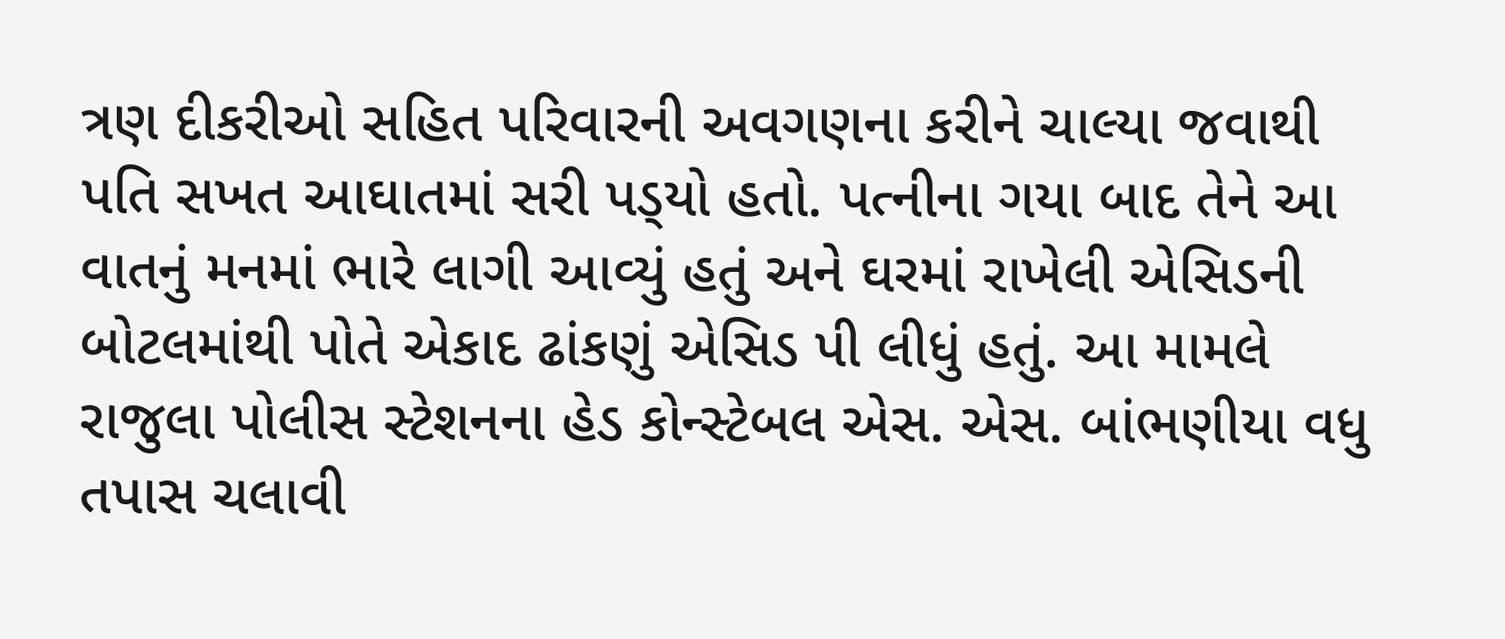ત્રણ દીકરીઓ સહિત પરિવારની અવગણના કરીને ચાલ્યા જવાથી પતિ સખત આઘાતમાં સરી પડ્‌યો હતો. પત્નીના ગયા બાદ તેને આ વાતનું મનમાં ભારે લાગી આવ્યું હતું અને ઘરમાં રાખેલી એસિડની બોટલમાંથી પોતે એકાદ ઢાંકણું એસિડ પી લીધું હતું. આ મામલે રાજુલા પોલીસ સ્ટેશનના હેડ કોન્સ્ટેબલ એસ. એસ. બાંભણીયા વધુ તપાસ ચલાવી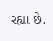રહ્યા છે.